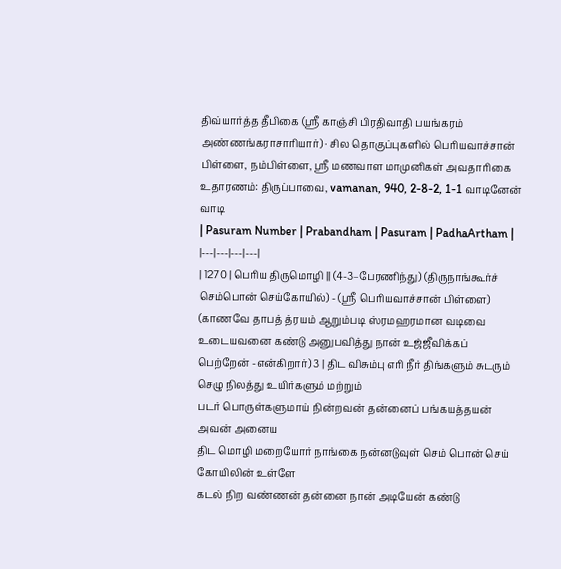திவ்யார்த்த தீபிகை (ஸ்ரீ காஞ்சி பிரதிவாதி பயங்கரம் அண்ணங்கராசாரியார்) · சில தொகுப்புகளில் பெரியவாச்சான் பிள்ளை, நம்பிள்ளை, ஸ்ரீ மணவாள மாமுனிகள் அவதாரிகை
உதாரணம்: திருப்பாவை, vamanan, 940, 2-8-2, 1-1 வாடினேன் வாடி
| Pasuram Number | Prabandham | Pasuram | PadhaArtham |
|---|---|---|---|
| 1270 | பெரிய திருமொழி || (4-3–பேரணிந்து) (திருநாங்கூர்ச் செம்பொன் செய்கோயில்) - (ஸ்ரீ பெரியவாச்சான் பிள்ளை) (காணவே தாபத் த்ரயம் ஆறும்படி ஸ்ரமஹரமான வடிவை உடையவனை கண்டு அனுபவித்து நான் உஜ்ஜீவிக்கப் பெற்றேன் -என்கிறார்) 3 | திட விசும்பு எரி நீர் திங்களும் சுடரும் செழு நிலத்து உயிர்களும் மற்றும்
படர் பொருள்களுமாய் நின்றவன் தன்னைப் பங்கயத்தயன் அவன் அனைய
திட மொழி மறையோர் நாங்கை நன்னடுவுள் செம் பொன் செய் கோயிலின் உள்ளே
கடல் நிற வண்ணன் தன்னை நான் அடியேன் கண்டு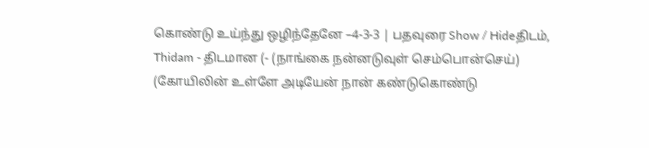கொண்டு உய்ந்து ஒழிந்தேனே –4-3-3 | பதவுரை Show / Hideதிடம், Thidam - திடமான (- (நாங்கை நன்னடுவுள் செம்பொன்செய்) (கோயிலின் உள்ளே அடியேன் நான் கண்டுகொண்டு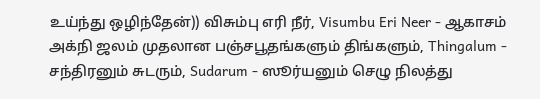உய்ந்து ஒழிந்தேன்)) விசும்பு எரி நீர், Visumbu Eri Neer - ஆகாசம் அக்நி ஜலம் முதலான பஞ்சபூதங்களும் திங்களும், Thingalum - சந்திரனும் சுடரும், Sudarum - ஸூர்யனும் செழு நிலத்து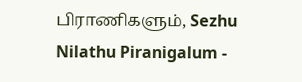பிராணிகளும், Sezhu Nilathu Piranigalum -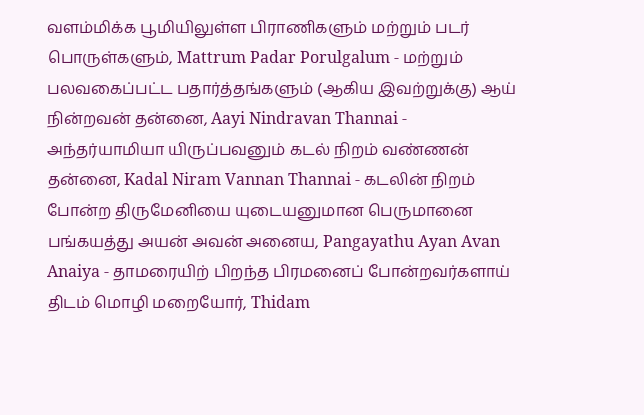வளம்மிக்க பூமியிலுள்ள பிராணிகளும் மற்றும் படர் பொருள்களும், Mattrum Padar Porulgalum - மற்றும் பலவகைப்பட்ட பதார்த்தங்களும் (ஆகிய இவற்றுக்கு) ஆய் நின்றவன் தன்னை, Aayi Nindravan Thannai - அந்தர்யாமியா யிருப்பவனும் கடல் நிறம் வண்ணன் தன்னை, Kadal Niram Vannan Thannai - கடலின் நிறம் போன்ற திருமேனியை யுடையனுமான பெருமானை பங்கயத்து அயன் அவன் அனைய, Pangayathu Ayan Avan Anaiya - தாமரையிற் பிறந்த பிரமனைப் போன்றவர்களாய் திடம் மொழி மறையோர், Thidam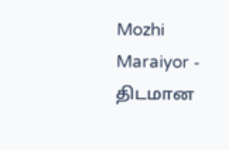Mozhi Maraiyor - திடமான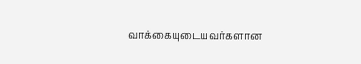வாக்கையுடையவர்களான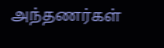அந்தணர்கள்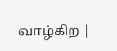வாழ்கிற |